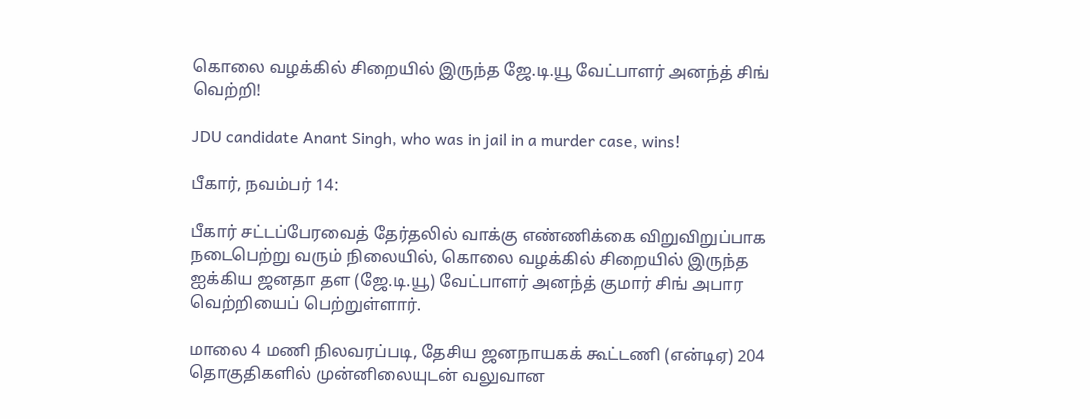கொலை வழக்கில் சிறையில் இருந்த ஜே.டி.யூ வேட்பாளர் அனந்த் சிங் வெற்றி!

JDU candidate Anant Singh, who was in jail in a murder case, wins!

பீகார், நவம்பர் 14:

பீகார் சட்டப்பேரவைத் தேர்தலில் வாக்கு எண்ணிக்கை விறுவிறுப்பாக நடைபெற்று வரும் நிலையில், கொலை வழக்கில் சிறையில் இருந்த ஐக்கிய ஜனதா தள (ஜே.டி.யூ) வேட்பாளர் அனந்த் குமார் சிங் அபார வெற்றியைப் பெற்றுள்ளார்.

மாலை 4 மணி நிலவரப்படி, தேசிய ஜனநாயகக் கூட்டணி (என்டிஏ) 204 தொகுதிகளில் முன்னிலையுடன் வலுவான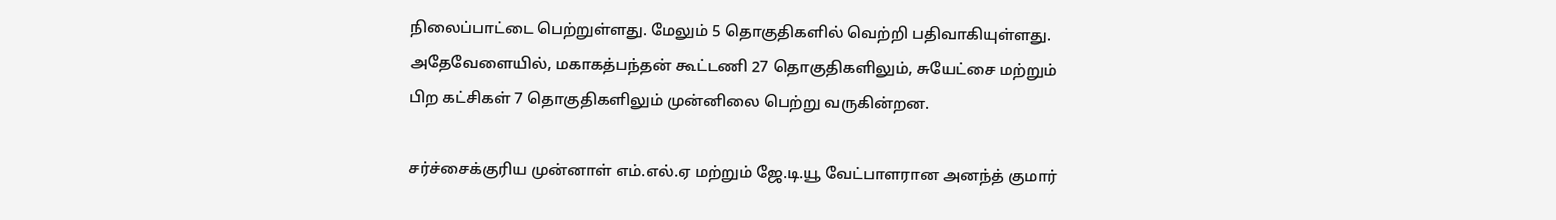நிலைப்பாட்டை பெற்றுள்ளது. மேலும் 5 தொகுதிகளில் வெற்றி பதிவாகியுள்ளது. அதேவேளையில், மகாகத்பந்தன் கூட்டணி 27 தொகுதிகளிலும், சுயேட்சை மற்றும் பிற கட்சிகள் 7 தொகுதிகளிலும் முன்னிலை பெற்று வருகின்றன.

சர்ச்சைக்குரிய முன்னாள் எம்.எல்.ஏ மற்றும் ஜே.டி.யூ வேட்பாளரான அனந்த் குமார்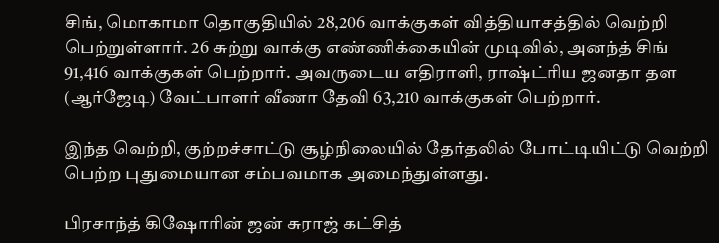சிங், மொகாமா தொகுதியில் 28,206 வாக்குகள் வித்தியாசத்தில் வெற்றி பெற்றுள்ளார். 26 சுற்று வாக்கு எண்ணிக்கையின் முடிவில், அனந்த் சிங் 91,416 வாக்குகள் பெற்றார். அவருடைய எதிராளி, ராஷ்ட்ரிய ஜனதா தள (ஆர்ஜேடி) வேட்பாளர் வீணா தேவி 63,210 வாக்குகள் பெற்றார்.

இந்த வெற்றி, குற்றச்சாட்டு சூழ்நிலையில் தேர்தலில் போட்டியிட்டு வெற்றி பெற்ற புதுமையான சம்பவமாக அமைந்துள்ளது.

பிரசாந்த் கிஷோரின் ஜன் சுராஜ் கட்சித்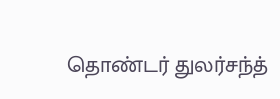தொண்டர் துலர்சந்த்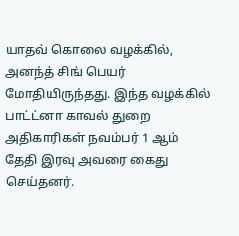யாதவ் கொலை வழக்கில், அனந்த் சிங் பெயர் மோதியிருந்தது. இந்த வழக்கில் பாட்ட்னா காவல் துறை அதிகாரிகள் நவம்பர் 1 ஆம் தேதி இரவு அவரை கைது செய்தனர்.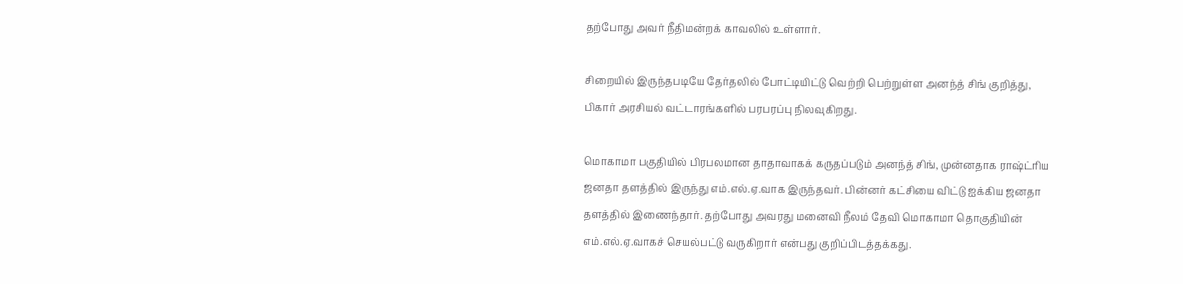தற்போது அவர் நீதிமன்றக் காவலில் உள்ளார்.

சிறையில் இருந்தபடியே தேர்தலில் போட்டியிட்டு வெற்றி பெற்றுள்ள அனந்த் சிங் குறித்து, பிகார் அரசியல் வட்டாரங்களில் பரபரப்பு நிலவுகிறது.

மொகாமா பகுதியில் பிரபலமான தாதாவாகக் கருதப்படும் அனந்த் சிங், முன்னதாக ராஷ்ட்ரிய ஜனதா தளத்தில் இருந்து எம்.எல்.ஏ.வாக இருந்தவர். பின்னர் கட்சியை விட்டு ஐக்கிய ஜனதா தளத்தில் இணைந்தார். தற்போது அவரது மனைவி நீலம் தேவி மொகாமா தொகுதியின் எம்.எல்.ஏ.வாகச் செயல்பட்டு வருகிறார் என்பது குறிப்பிடத்தக்கது.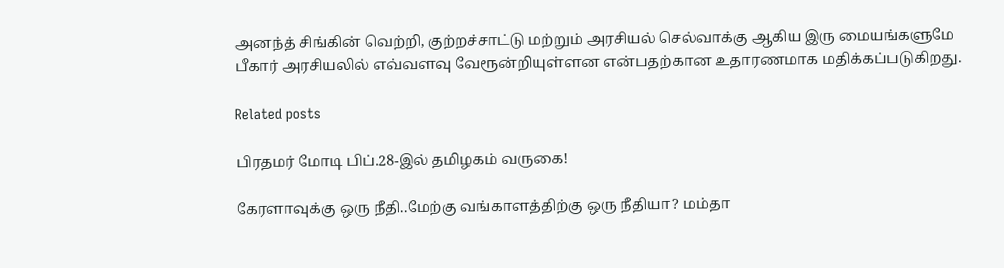அனந்த் சிங்கின் வெற்றி, குற்றச்சாட்டு மற்றும் அரசியல் செல்வாக்கு ஆகிய இரு மையங்களுமே பீகார் அரசியலில் எவ்வளவு வேரூன்றியுள்ளன என்பதற்கான உதாரணமாக மதிக்கப்படுகிறது.

Related posts

பிரதமர் மோடி பிப்.28-இல் தமிழகம் வருகை!

கேரளாவுக்கு ஒரு நீதி..மேற்கு வங்காளத்திற்கு ஒரு நீதியா? மம்தா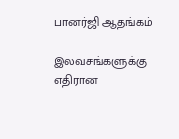பானர்ஜி ஆதங்கம்

இலவசங்களுக்கு எதிரான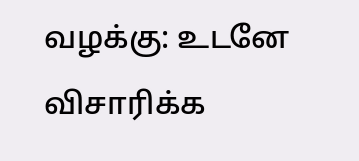வழக்கு: உடனே விசாரிக்க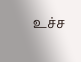உச்ச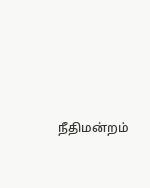நீதிமன்றம்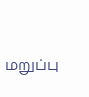மறுப்பு